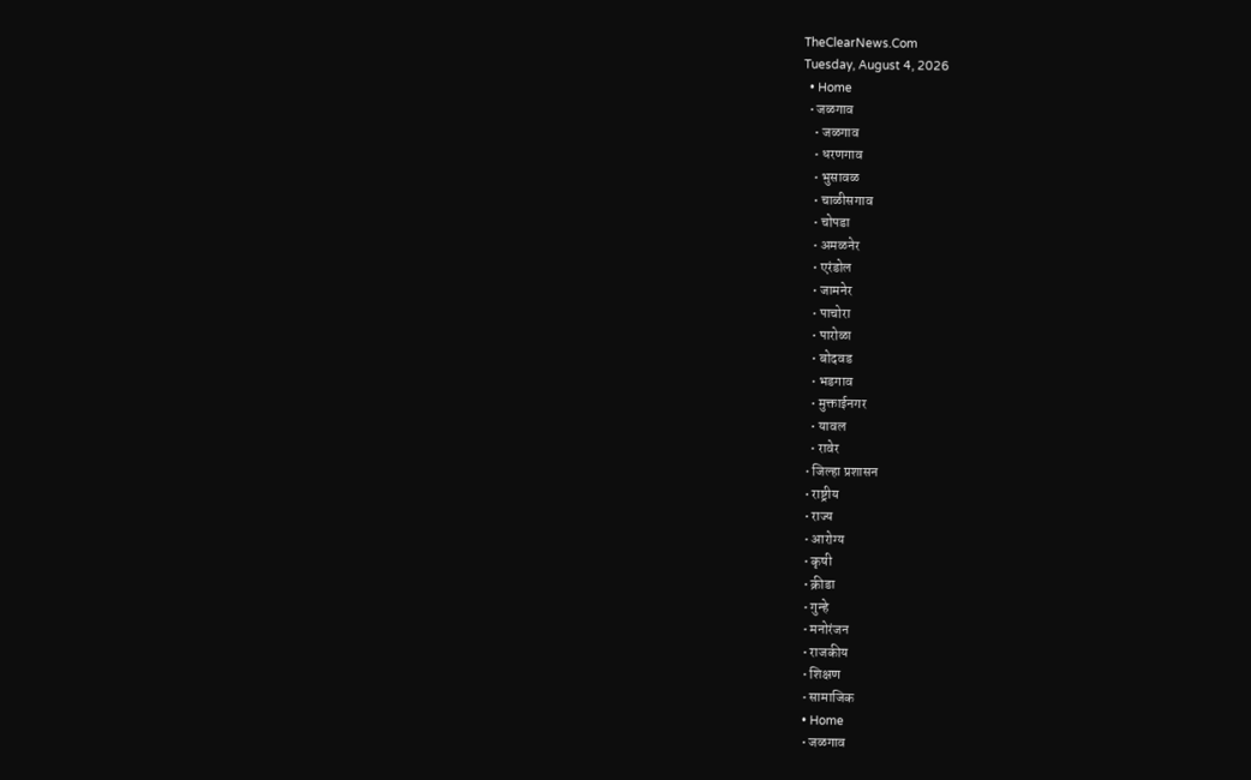TheClearNews.Com
Tuesday, August 4, 2026
  • Home
  • जळगाव
    • जळगाव
    • धरणगाव
    • भुसावळ
    • चाळीसगाव
    • चोपडा
    • अमळनेर
    • एरंडोल
    • जामनेर
    • पाचोरा
    • पारोळा
    • बोदवड
    • भडगाव
    • मुक्ताईनगर
    • यावल
    • रावेर
  • जिल्हा प्रशासन
  • राष्ट्रीय
  • राज्य
  • आरोग्य
  • कृषी
  • क्रीडा
  • गुन्हे
  • मनोरंजन
  • राजकीय
  • शिक्षण
  • सामाजिक
  • Home
  • जळगाव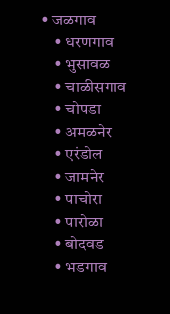• जळगाव
    • धरणगाव
    • भुसावळ
    • चाळीसगाव
    • चोपडा
    • अमळनेर
    • एरंडोल
    • जामनेर
    • पाचोरा
    • पारोळा
    • बोदवड
    • भडगाव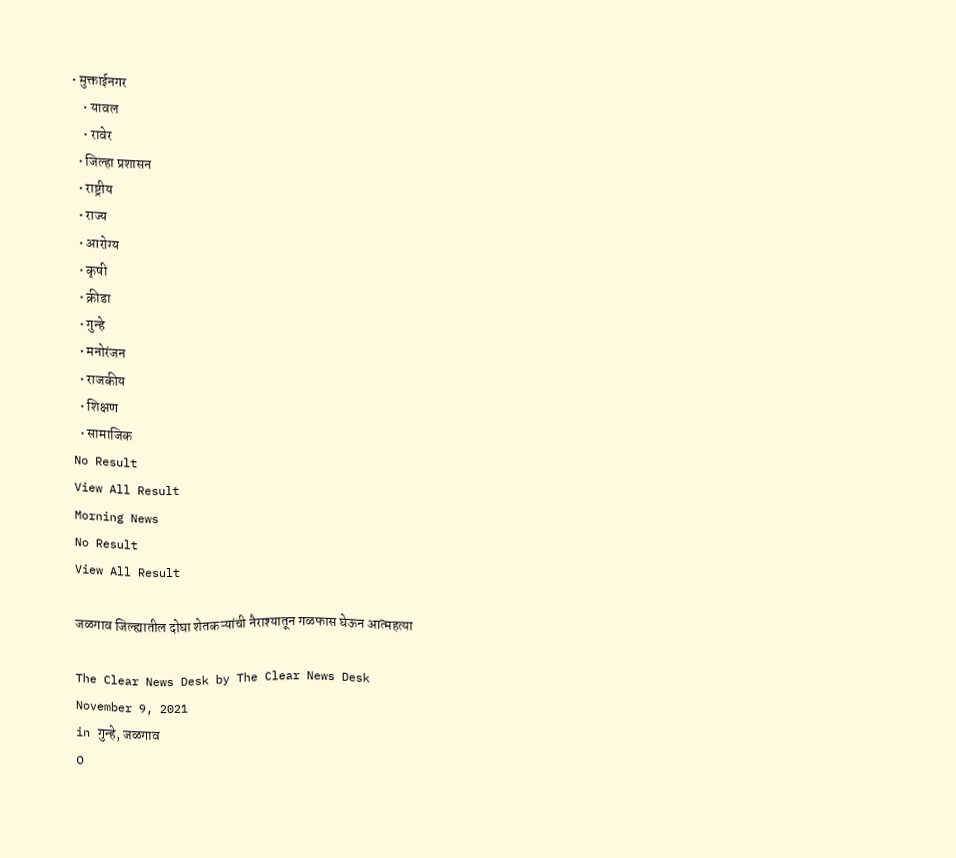• मुक्ताईनगर
    • यावल
    • रावेर
  • जिल्हा प्रशासन
  • राष्ट्रीय
  • राज्य
  • आरोग्य
  • कृषी
  • क्रीडा
  • गुन्हे
  • मनोरंजन
  • राजकीय
  • शिक्षण
  • सामाजिक
No Result
View All Result
Morning News
No Result
View All Result

जळगाव जिल्ह्यातील दोघा शेतकऱ्यांची नैराश्यातून गळफास घेऊन आत्महत्या

The Clear News Desk by The Clear News Desk
November 9, 2021
in गुन्हे, जळगाव
0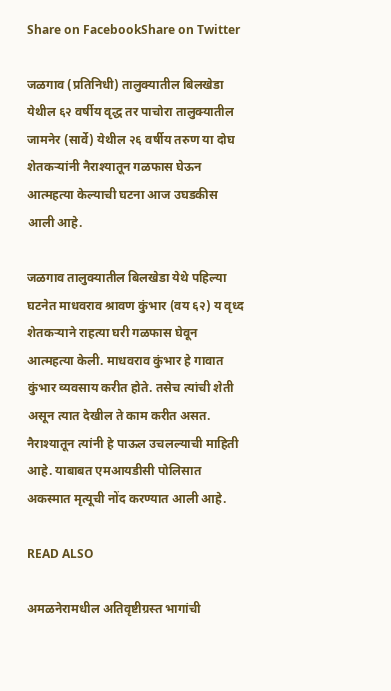Share on FacebookShare on Twitter

जळगाव (प्रतिनिधी) तालुक्यातील बिलखेडा येथील ६२ वर्षीय वृद्ध तर पाचोरा तालुक्यातील जामनेर (सार्वे) येथील २६ वर्षीय तरुण या दोघ शेतकऱ्यांनी नैराश्यातून गळफास घेऊन आत्महत्या केल्याची घटना आज उघडकीस आली आहे.

जळगाव तालुक्यातील बिलखेडा येथे पहिल्या घटनेत माधवराव श्रावण कुंभार (वय ६२) य वृध्द शेतकऱ्याने राहत्या घरी गळफास घेवून आत्महत्या केली. माधवराव कुंभार हे गावात कुंभार व्यवसाय करीत होते. तसेच त्यांची शेती असून त्यात देखील ते काम करीत असत. नैराश्यातून त्यांनी हे पाऊल उचलल्याची माहिती आहे. याबाबत एमआयडीसी पोलिसात अकस्मात मृत्यूची नोंद करण्यात आली आहे.

READ ALSO

अमळनेरामधील अतिवृष्टीग्रस्त भागांची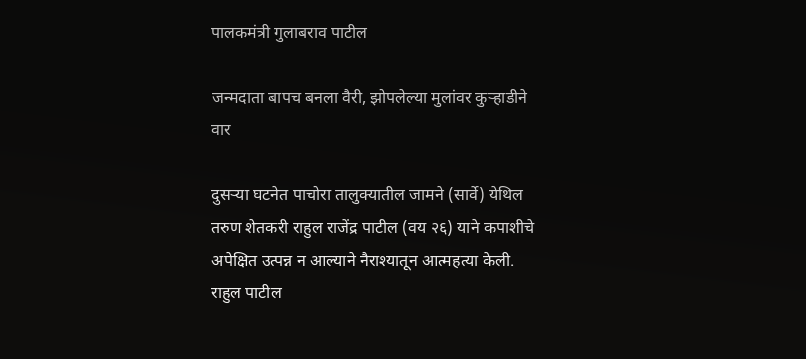पालकमंत्री गुलाबराव पाटील

जन्मदाता बापच बनला वैरी, झोपलेल्या मुलांवर कुऱ्हाडीने वार

दुसऱ्या घटनेत पाचोरा तालुक्यातील जामने (सार्वे) येथिल तरुण शेतकरी राहुल राजेंद्र पाटील (वय २६) याने कपाशीचे अपेक्षित उत्पन्न न आल्याने नैराश्यातून आत्महत्या केली. राहुल पाटील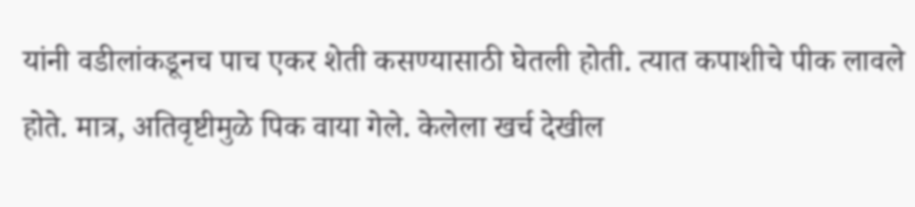यांनी वडीलांकडूनच पाच एकर शेती कसण्यासाठी घेतली होती. त्यात कपाशीचे पीक लावले होते. मात्र, अतिवृष्टीमुळे पिक वाया गेले. केलेला खर्च देखील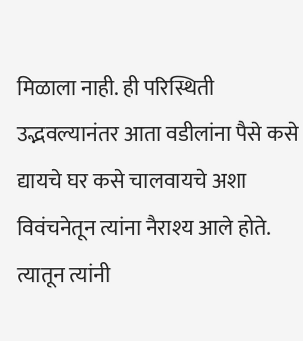मिळाला नाही. ही परिस्थिती उद्भवल्यानंतर आता वडीलांना पैसे कसे द्यायचे घर कसे चालवायचे अशा विवंचनेतून त्यांना नैराश्य आले होते. त्यातून त्यांनी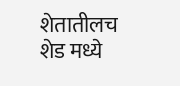शेतातीलच शेड मध्ये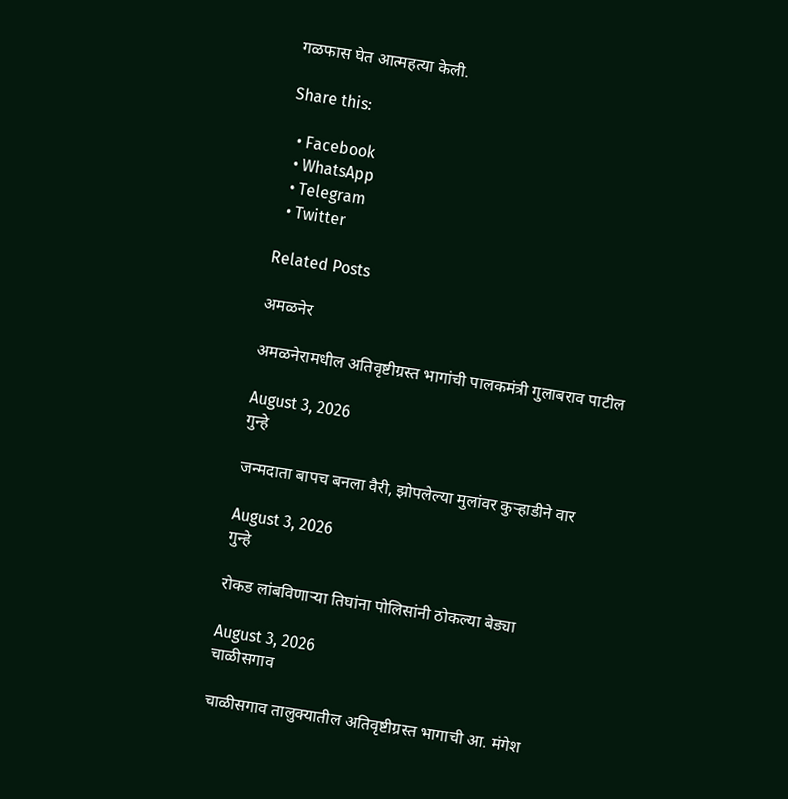गळफास घेत आत्महत्या केली.

Share this:

  • Facebook
  • WhatsApp
  • Telegram
  • Twitter

Related Posts

अमळनेर

अमळनेरामधील अतिवृष्टीग्रस्त भागांची पालकमंत्री गुलाबराव पाटील

August 3, 2026
गुन्हे

जन्मदाता बापच बनला वैरी, झोपलेल्या मुलांवर कुऱ्हाडीने वार

August 3, 2026
गुन्हे

रोकड लांबविणाऱ्या तिघांना पोलिसांनी ठोकल्या बेड्या

August 3, 2026
चाळीसगाव

चाळीसगाव तालुक्यातील अतिवृष्टीग्रस्त भागाची आ. मंगेश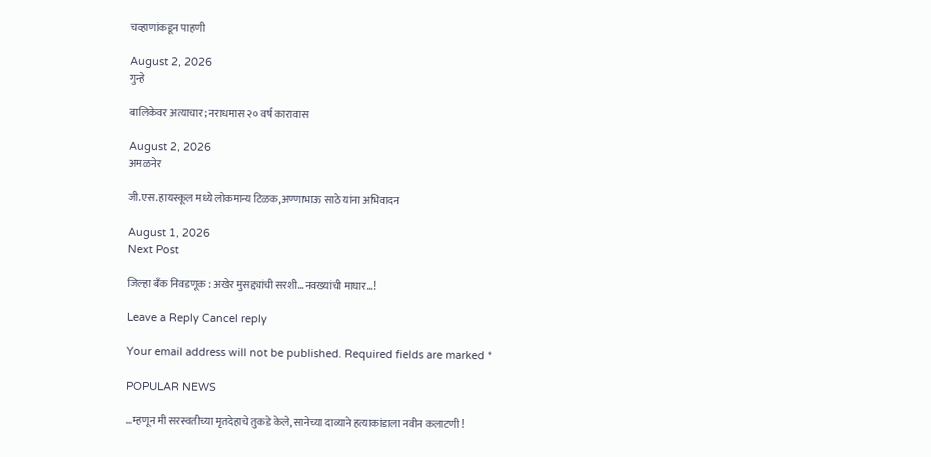चव्हाणांकडून पाहणी

August 2, 2026
गुन्हे

बालिकेवर अत्याचार; नराधमास २० वर्ष कारावास

August 2, 2026
अमळनेर

जी.एस.हायस्कूल मध्ये लोकमान्य टिळक,अण्णाभाऊ साठे यांना अभिवादन

August 1, 2026
Next Post

जिल्हा बँक निवडणूक : अखेर मुसद्द्यांची सरशी...नवख्यांची माघार...!

Leave a Reply Cancel reply

Your email address will not be published. Required fields are marked *

POPULAR NEWS

…म्हणून मी सरस्वतीच्या मृतदेहाचे तुकडे केले, सानेच्या दाव्याने हत्याकांडाला नवीन कलाटणी !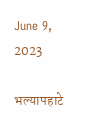June 9, 2023

भल्यापहाटे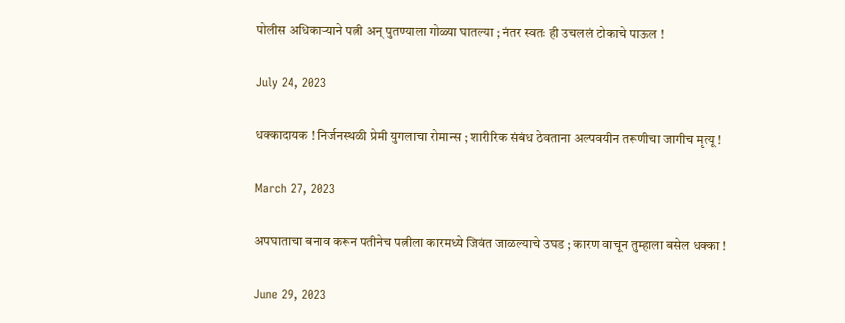पोलीस अधिकाऱ्याने पत्नी अन् पुतण्याला गोळ्या घातल्या ; नंतर स्वतः ही उचललं टोकाचे पाऊल !

July 24, 2023

धक्कादायक ! निर्जनस्थळी प्रेमी युगलाचा रोमान्स ; शारीरिक संबंध ठेवताना अल्पवयीन तरूणीचा जागीच मृत्यू !

March 27, 2023

अपघाताचा बनाव करून पतीनेच पत्नीला कारमध्ये जिवंत जाळल्याचे उघड ; कारण वाचून तुम्हाला बसेल धक्का !

June 29, 2023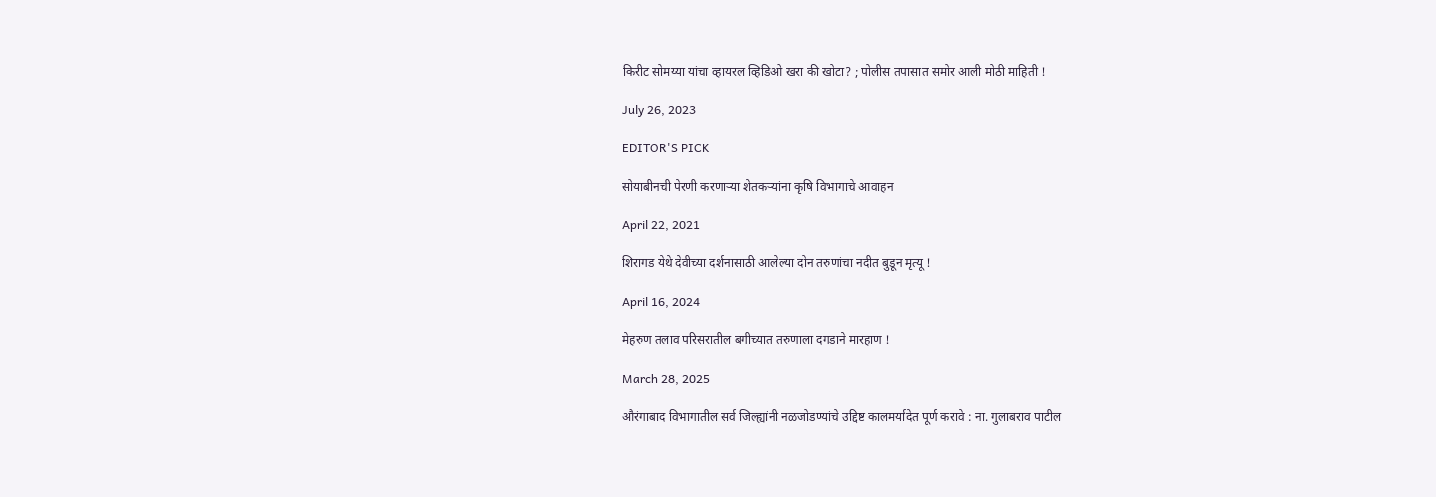किरीट सोमय्या यांचा व्हायरल व्हिडिओ खरा की खोटा? ; पोलीस तपासात समोर आली मोठी माहिती !

July 26, 2023

EDITOR'S PICK

सोयाबीनची पेरणी करणाऱ्या शेतकऱ्यांना कृषि विभागाचे आवाहन

April 22, 2021

शिरागड येथे देवीच्या दर्शनासाठी आलेल्या दोन तरुणांचा नदीत बुडून मृत्यू !

April 16, 2024

मेहरुण तलाव परिसरातील बगीच्यात तरुणाला दगडाने मारहाण !

March 28, 2025

औरंगाबाद विभागातील सर्व जिल्ह्यांनी नळजोडण्यांचे उद्दिष्ट कालमर्यादेत पूर्ण करावे : ना. गुलाबराव पाटील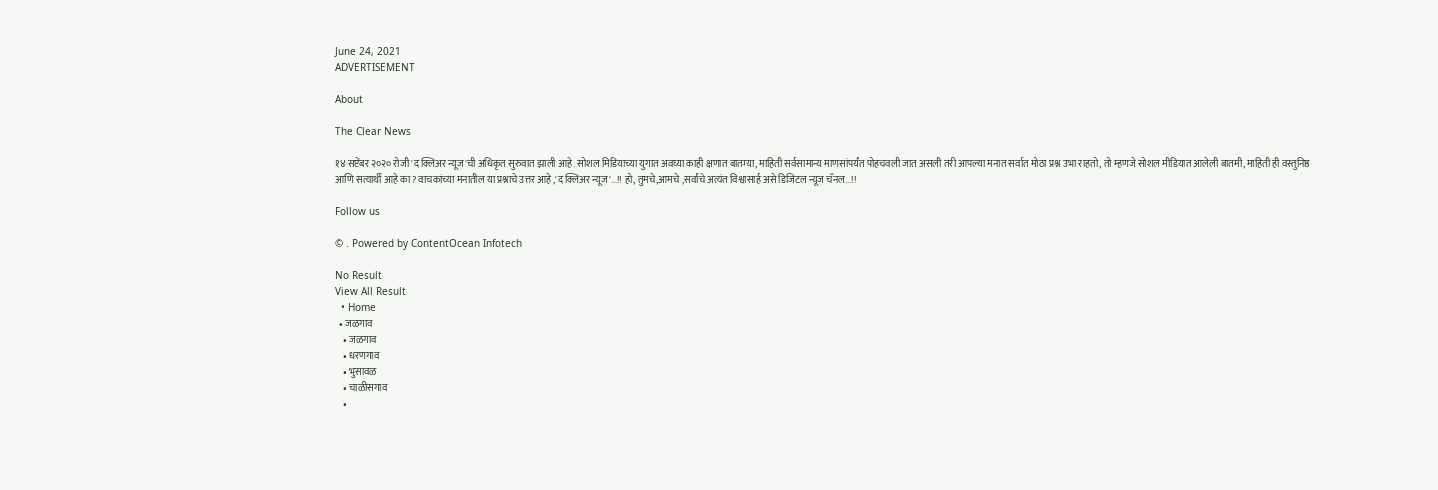June 24, 2021
ADVERTISEMENT

About

The Clear News

१४ सप्टेंबर २०२० रोजी 'द क्लिअर न्यूज'ची अधिकृत सुरुवात झाली आहे. सोशल मिडियाच्या युगात अवघ्या काही क्षणात बातम्या, माहिती सर्वसामान्य माणसांपर्यंत पोहचवली जात असली तरी आपल्या मनात सर्वात मोठा प्रश्न उभा राहतो, तो म्हणजे सोशल मीडियात आलेली बातमी, माहिती ही वस्तुनिष्ठ आणि सत्यार्थी आहे का? वाचकांच्या मनातील या प्रश्नाचे उत्तर आहे ,'द क्लिअर न्यूज'...!! हो, तुमचे,आमचे ,सर्वांचे अत्यंत विश्वासार्ह असे डिजिटल न्यूज चॅनल...!!

Follow us

© . Powered by ContentOcean Infotech

No Result
View All Result
  • Home
  • जळगाव
    • जळगाव
    • धरणगाव
    • भुसावळ
    • चाळीसगाव
    •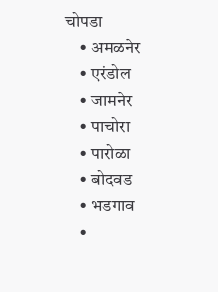चोपडा
    • अमळनेर
    • एरंडोल
    • जामनेर
    • पाचोरा
    • पारोळा
    • बोदवड
    • भडगाव
    •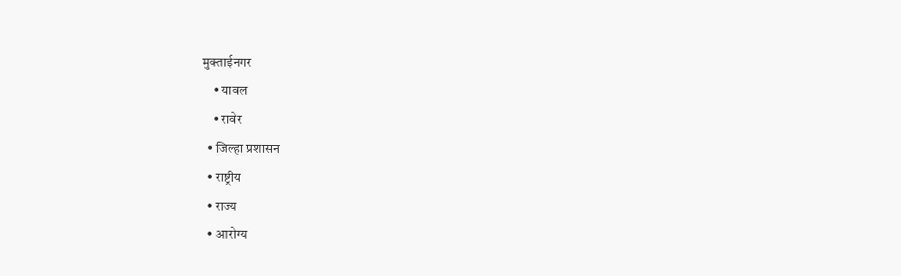मुक्ताईनगर
    • यावल
    • रावेर
  • जिल्हा प्रशासन
  • राष्ट्रीय
  • राज्य
  • आरोग्य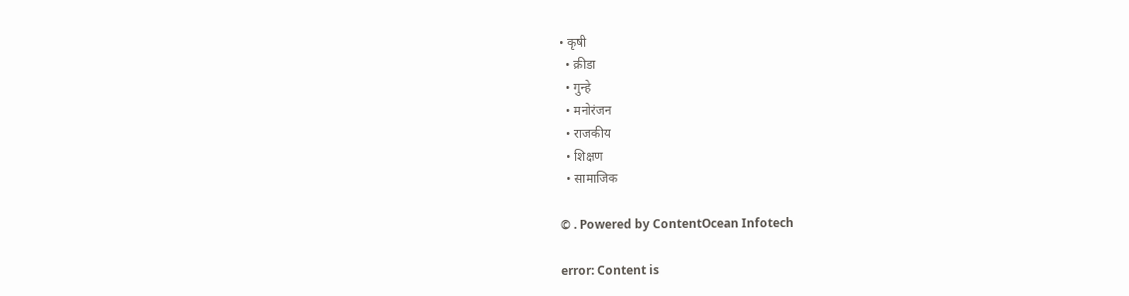• कृषी
  • क्रीडा
  • गुन्हे
  • मनोरंजन
  • राजकीय
  • शिक्षण
  • सामाजिक

© . Powered by ContentOcean Infotech

error: Content is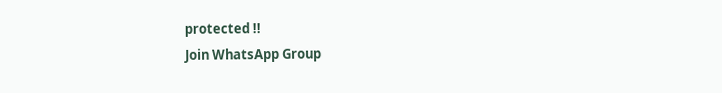protected !!
Join WhatsApp Group